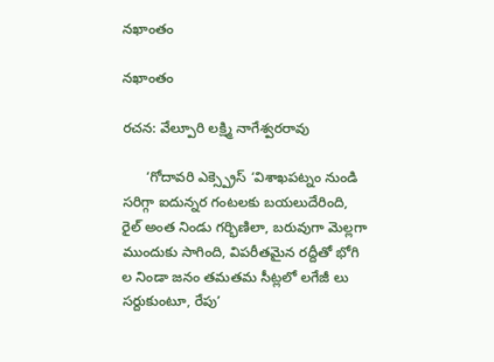నఖాంతం

నఖాంతం

రచన: వేల్పూరి లక్ష్మి నాగేశ్వరరావు

      ‘గోదావరి ఎక్స్ప్రెస్ ‘విశాఖపట్నం నుండి  సరిగ్గా ఐదున్నర గంటలకు బయలుదేరింది, రైల్ అంత నిండు గర్భిణిలా, బరువుగా మెల్లగా ముందుకు సాగింది, విపరీతమైన రద్దీతో భోగి ల నిండా జనం తమతమ సీట్లలో లగేజీ లు సర్దుకుంటూ, రేపు’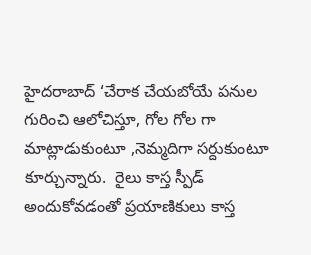హైదరాబాద్ ‘చేరాక చేయబోయే పనుల గురించి ఆలోచిస్తూ, గోల గోల గా మాట్లాడుకుంటూ ,నెమ్మదిగా సర్దుకుంటూ కూర్చున్నారు.  రైలు కాస్త స్పీడ్ అందుకోవడంతో ప్రయాణికులు కాస్త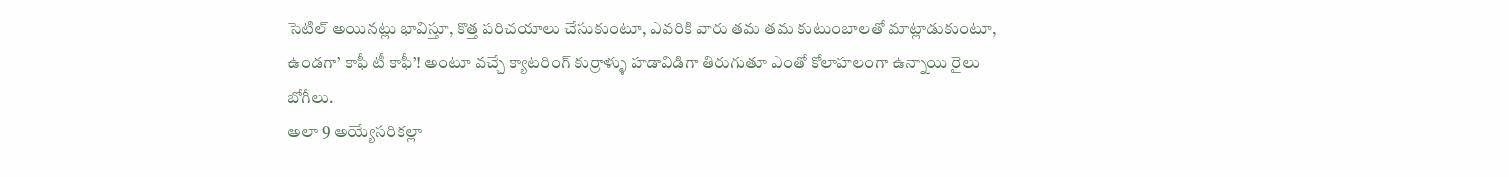సెటిల్ అయినట్లు భావిస్తూ, కొత్త పరిచయాలు చేసుకుంటూ, ఎవరికి వారు తమ తమ కుటుంబాలతో మాట్లాడుకుంటూ, ఉండగా’ కాఫీ టీ కాఫీ’! అంటూ వచ్చే క్యాటరింగ్ కుర్రాళ్ళు హడావిడిగా తిరుగుతూ ఎంతో కోలాహలంగా ఉన్నాయి రైలు బోగీలు.
అలా 9 అయ్యేసరికల్లా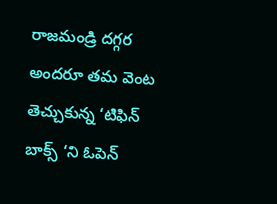రాజమండ్రి దగ్గర  అందరూ తమ వెంట తెచ్చుకున్న ‘టిఫిన్ బాక్స్ ‘ని ఓపెన్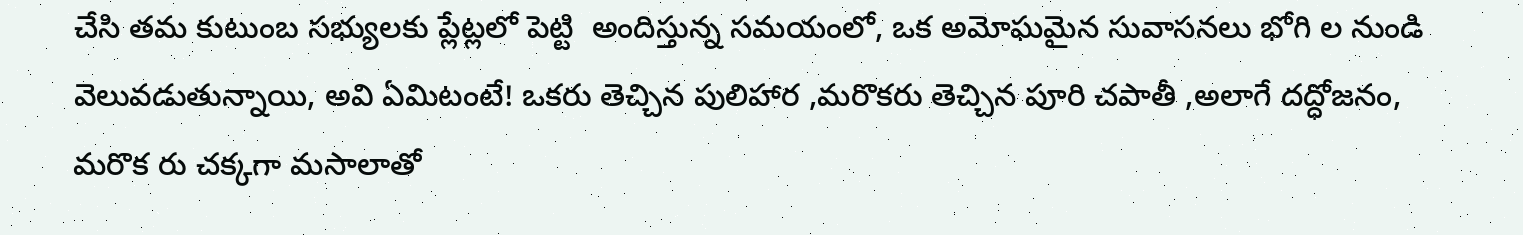చేసి తమ కుటుంబ సభ్యులకు ప్లేట్లలో పెట్టి  అందిస్తున్న సమయంలో, ఒక అమోఘమైన సువాసనలు భోగి ల నుండి  వెలువడుతున్నాయి, అవి ఏమిటంటే! ఒకరు తెచ్చిన పులిహార ,మరొకరు తెచ్చిన పూరి చపాతీ ,అలాగే దద్ధోజనం, మరొక రు చక్కగా మసాలాతో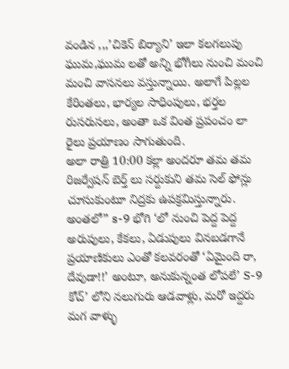వండిన ,,,’చికెన్ బిర్యాని’ ఇలా కలగలుపు ఘుమ,ఘుమ లతో అన్ని భోగీలు నుంచి మంచి మంచి వాసనలు వస్తున్నాయి. అలాగే పిల్లల కేరింతలు, భార్యల సాధింపులు, భర్తల రుసరుసలు, అంతా ఒక వింత ప్రపంచం లా రైలు ప్రయాణం సాగుతుంది.
అలా రాత్రి 10:00 కల్లా అందరూ తమ తమ రిజర్వేషన్ బెర్త్ లు సర్దుకుని తమ సెల్ ఫోన్లు చూసుకుంటూ నిద్రకు ఉపక్రమిస్తున్నారు.
అంతలో” s-9 భోగి ‘లో నుంచి పెద్ద పెద్ద అరుపులు, కేకలు, ఏడుపులు వినబడగానే ప్రయాణికులు ఎంతో కలవరంతో ‘ఏమైంది రా, దేవుడా!!’ అంటూ, అనుకున్నంత లోపలే’ S-9 కోచ్’ లోని నలుగురు ఆడవాళ్లు, మరో ఇద్దరు మగ వాళ్ళు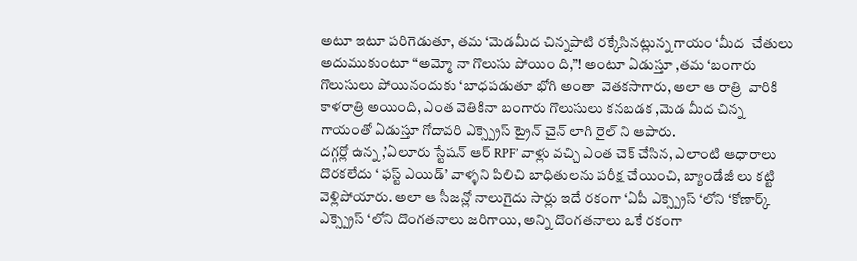అటూ ఇటూ పరిగెడుతూ, తమ ‘మెడమీద చిన్నపాటి రక్కేసినట్లున్న గాయం ‘మీద  చేతులు అదుముకుంటూ “అమ్మో నా గొలుసు పోయిం ది,”! అంటూ ఏడుస్తూ ,తమ ‘బంగారు గొలుసులు పోయినందుకు ‘బాధపడుతూ భోగి అంతా  వెతకసాగారు, అలా ఆ రాత్రి  వారికి కాళరాత్రి అయింది, ఎంత వెతికినా బంగారు గొలుసులు కనబడక ,మెడ మీద చిన్న గాయంతో ఏడుస్తూ గోదావరి ఎక్స్ప్రెస్ ట్రైన్ చైన్ లాగి రైల్ ని ఆపారు.
దగ్గర్లో ఉన్న ,’ఏలూరు స్టేషన్ ఆర్ RPF’ వాళ్లు వచ్చి ఎంత చెక్ చేసిన, ఎలాంటి ఆధారాలు దొరకలేదు ‘ ఫస్ట్ ఎయిడ్’ వాళ్ళని పిలిచి బాధితులను పరీక్ష చేయించి, బ్యాండేజీ లు కట్టి వెళ్లిపోయారు. అలా ఆ సీజన్లో నాలుగైదు సార్లు ఇదే రకంగా ‘ఏపీ ఎక్స్ప్రెస్ ‘లోని ‘కోణార్క్ ఎక్స్ప్రెస్ ‘లోని దొంగతనాలు జరిగాయి, అన్ని దొంగతనాలు ఒకే రకంగా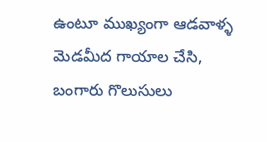ఉంటూ ముఖ్యంగా ఆడవాళ్ళ మెడమీద గాయాల చేసి, బంగారు గొలుసులు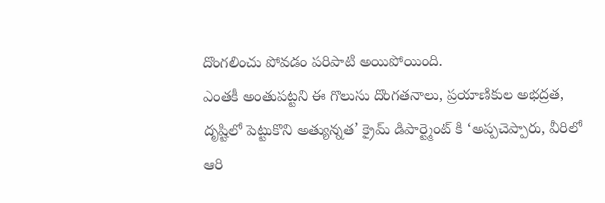దొంగలించు పోవడం పరిపాటి అయిపోయింది.
ఎంతకీ అంతుపట్టని ఈ గొలుసు దొంగతనాలు, ప్రయాణికుల అభద్రత, దృష్టిలో పెట్టుకొని అత్యున్నత’ క్రైమ్ డిపార్ట్మెంట్ కి ‘అప్పచెప్పారు, వీరిలో ఆరి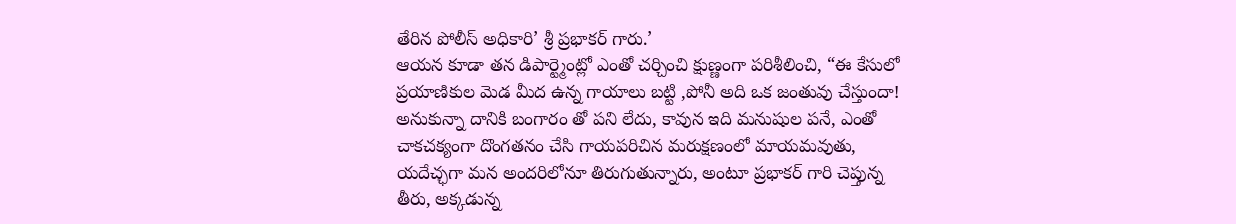తేరిన పోలీస్ అధికారి’ శ్రీ ప్రభాకర్ గారు.’
ఆయన కూడా తన డిపార్ట్మెంట్లో ఎంతో చర్చించి క్షుణ్ణంగా పరిశీలించి, “ఈ కేసులో ప్రయాణికుల మెడ మీద ఉన్న గాయాలు బట్టి ,పోనీ అది ఒక జంతువు చేస్తుందా! అనుకున్నా దానికి బంగారం తో పని లేదు, కావున ఇది మనుషుల పనే, ఎంతో చాకచక్యంగా దొంగతనం చేసి గాయపరిచిన మరుక్షణంలో మాయమవుతు, యదేచ్ఛగా మన అందరిలోనూ తిరుగుతున్నారు, అంటూ ప్రభాకర్ గారి చెప్తున్న తీరు, అక్కడున్న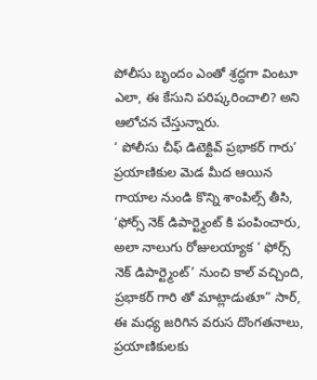పోలీసు బృందం ఎంతో శ్రద్ధగా వింటూ ఎలా, ఈ కేసుని పరిష్కరించాలి? అని ఆలోచన చేస్తున్నారు.
‘ పోలీసు చీఫ్ డిటెక్టివ్ ప్రభాకర్ గారు’ ప్రయాణికుల మెడ మీద ఆయిన గాయాల నుండి కొన్ని శాంపిల్స్ తీసి, ‘ఫోర్స్ నెక్ డిపార్ట్మెంట్ కి పంపించారు, అలా నాలుగు రోజులయ్యాక ‘ ఫోర్స్ నెక్ డిపార్ట్మెంట్’ నుంచి కాల్ వచ్చింది, ప్రభాకర్ గారి తో మాట్లాడుతూ” సార్, ఈ మధ్య జరిగిన వరుస దొంగతనాలు, ప్రయాణికులకు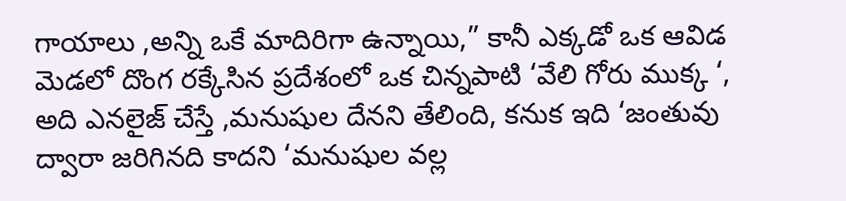గాయాలు ,అన్ని ఒకే మాదిరిగా ఉన్నాయి,” కానీ ఎక్కడో ఒక ఆవిడ మెడలో దొంగ రక్కేసిన ప్రదేశంలో ఒక చిన్నపాటి ‘వేలి గోరు ముక్క ‘, అది ఎనలైజ్ చేస్తే ,మనుషుల దేనని తేలింది, కనుక ఇది ‘జంతువు ద్వారా జరిగినది కాదని ‘మనుషుల వల్ల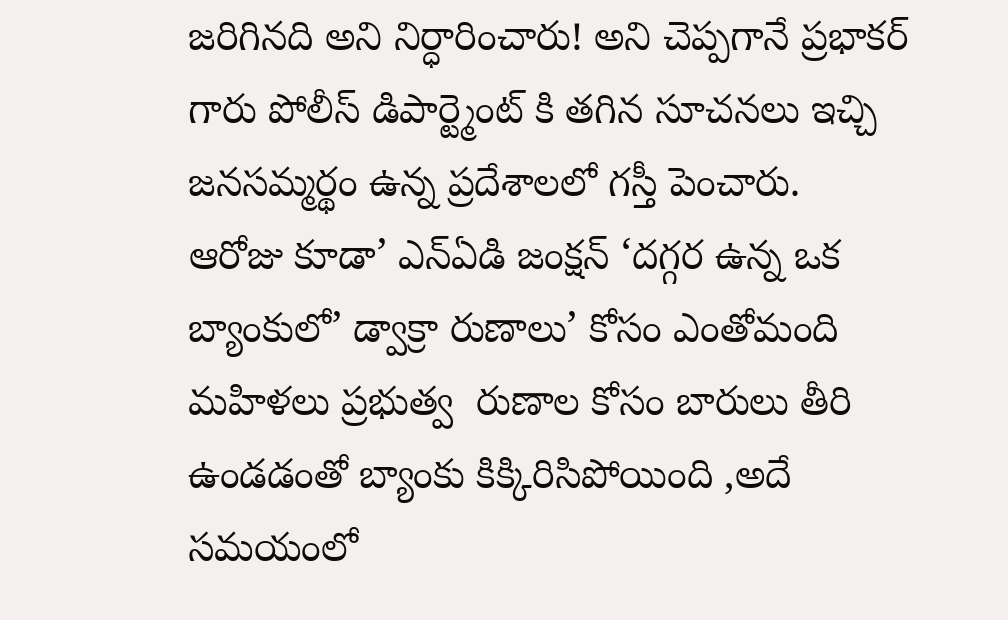జరిగినది అని నిర్ధారించారు! అని చెప్పగానే ప్రభాకర్ గారు పోలీస్ డిపార్ట్మెంట్ కి తగిన సూచనలు ఇచ్చి  జనసమ్మర్థం ఉన్న ప్రదేశాలలో గస్తీ పెంచారు.
ఆరోజు కూడా’ ఎన్ఏడి జంక్షన్ ‘దగ్గర ఉన్న ఒక బ్యాంకులో’ డ్వాక్రా రుణాలు’ కోసం ఎంతోమంది మహిళలు ప్రభుత్వ  రుణాల కోసం బారులు తీరి ఉండడంతో బ్యాంకు కిక్కిరిసిపోయింది ,అదే సమయంలో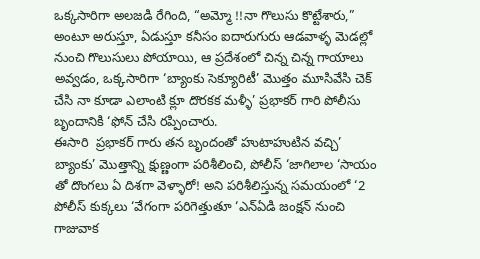ఒక్కసారిగా అలజడి రేగింది, “అమ్మో !!నా గొలుసు కొట్టేశారు,” అంటూ అరుస్తూ, ఏడుస్తూ కనీసం ఐదారుగురు ఆడవాళ్ళ మెడల్లో నుంచి గొలుసులు పోయాయి, ఆ ప్రదేశంలో చిన్న చిన్న గాయాలు అవ్వడం, ఒక్కసారిగా ‘బ్యాంకు సెక్యూరిటీ’ మొత్తం మూసివేసి చెక్ చేసి నా కూడా ఎలాంటి క్లూ దొరకక మళ్ళీ’ ప్రభాకర్ గారి పోలీసు బృందానికి ‘ఫోన్ చేసి రప్పించారు.
ఈసారి  ప్రభాకర్ గారు తన బృందంతో హుటాహుటిన వచ్చి’ బ్యాంకు’ మొత్తాన్ని క్షుణ్ణంగా పరిశీలించి, పోలీస్ ‘జాగిలాల ‘సాయం తో దొంగలు ఏ దిశగా వెళ్ళారో! అని పరిశీలిస్తున్న సమయంలో ‘2 పోలీస్ కుక్కలు ‘వేగంగా పరిగెత్తుతూ ‘ఎన్ఏడి జంక్షన్ నుంచి గాజువాక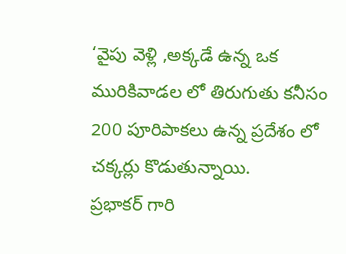‘వైపు వెళ్లి ,అక్కడే ఉన్న ఒక మురికివాడల లో తిరుగుతు కనీసం 200 పూరిపాకలు ఉన్న ప్రదేశం లో చక్కర్లు కొడుతున్నాయి.
ప్రభాకర్ గారి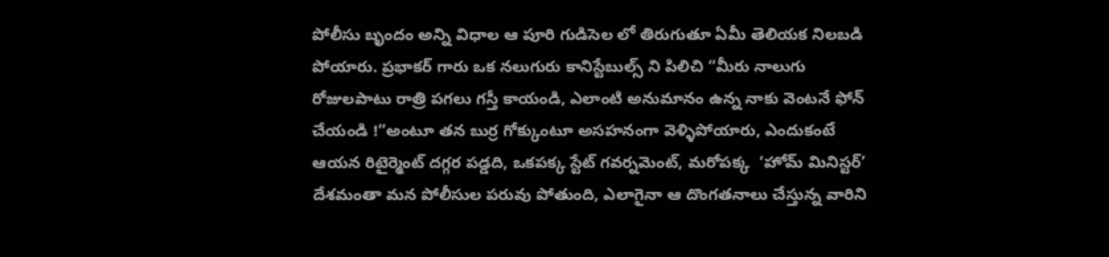పోలీసు బృందం అన్ని విధాల ఆ పూరి గుడిసెల లో తిరుగుతూ ఏమీ తెలియక నిలబడి పోయారు. ప్రభాకర్ గారు ఒక నలుగురు కానిస్టేబుల్స్ ని పిలిచి “మీరు నాలుగు రోజులపాటు రాత్రి పగలు గస్తీ కాయండి, ఎలాంటి అనుమానం ఉన్న నాకు వెంటనే ఫోన్ చేయండి !”అంటూ తన బుర్ర గోక్కుంటూ అసహనంగా వెళ్ళిపోయారు, ఎందుకంటే ఆయన రిటైర్మెంట్ దగ్గర పడ్డది, ఒకపక్క స్టేట్ గవర్నమెంట్, మరోపక్క  ‘హోమ్ మినిస్టర్’ దేశమంతా మన పోలీసుల పరువు పోతుంది, ఎలాగైనా ఆ దొంగతనాలు చేస్తున్న వారిని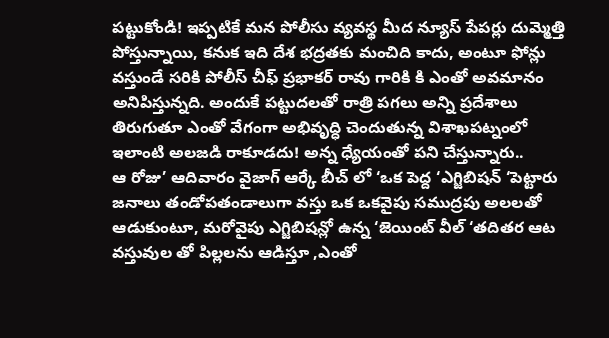పట్టుకోండి! ఇప్పటికే మన పోలీసు వ్యవస్థ మీద న్యూస్ పేపర్లు దుమ్మెత్తి పోస్తున్నాయి, కనుక ఇది దేశ భద్రతకు మంచిది కాదు, అంటూ ఫోన్లు వస్తుండే సరికి పోలీస్ చీఫ్ ప్రభాకర్ రావు గారికి కి ఎంతో అవమానం అనిపిస్తున్నది. అందుకే పట్టుదలతో రాత్రి పగలు అన్ని ప్రదేశాలు తిరుగుతూ ఎంతో వేగంగా అభివృద్ధి చెందుతున్న విశాఖపట్నంలో ఇలాంటి అలజడి రాకూడదు! అన్న ధ్యేయంతో పని చేస్తున్నారు..
ఆ రోజు’ ఆదివారం వైజాగ్ ఆర్కే బీచ్ లో ‘ఒక పెద్ద ‘ఎగ్జిబిషన్ ‘పెట్టారు జనాలు తండోపతండాలుగా వస్తు ఒక ఒకవైపు సముద్రపు అలలతో ఆడుకుంటూ, మరోవైపు ఎగ్జిబిషన్లో ఉన్న ‘జెయింట్ వీల్ ‘తదితర ఆట వస్తువుల తో పిల్లలను ఆడిస్తూ ,ఎంతో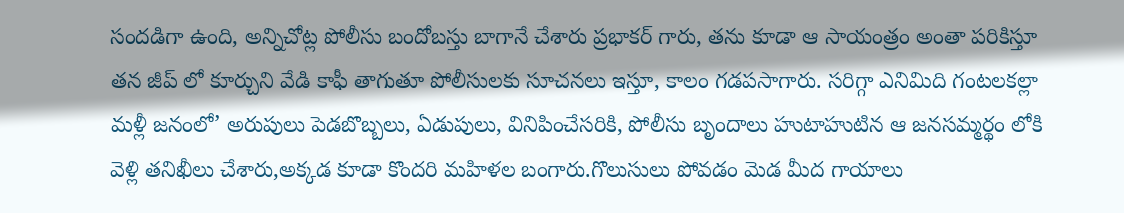సందడిగా ఉంది, అన్నిచోట్ల పోలీసు బందోబస్తు బాగానే చేశారు ప్రభాకర్ గారు, తను కూడా ఆ సాయంత్రం అంతా పరికిస్తూ తన జీప్ లో కూర్చుని వేడి కాఫీ తాగుతూ పోలీసులకు సూచనలు ఇస్తూ, కాలం గడపసాగారు. సరిగ్గా ఎనిమిది గంటలకల్లా మళ్లీ జనంలో’ అరుపులు పెడబొబ్బలు, ఏడుపులు, వినిపించేసరికి, పోలీసు బృందాలు హుటాహుటిన ఆ జనసమ్మర్థం లోకి వెళ్లి తనిఖీలు చేశారు,అక్కడ కూడా కొందరి మహిళల బంగారు.గొలుసులు పోవడం మెడ మీద గాయాలు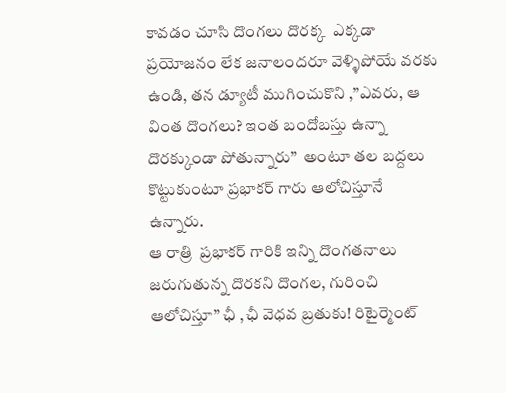కావడం చూసి దొంగలు దొరక్క  ఎక్కడా ప్రయోజనం లేక జనాలందరూ వెళ్ళిపోయే వరకు ఉండి, తన డ్యూటీ ముగించుకొని ,”ఎవరు, ఆ వింత దొంగలు? ఇంత బందోబస్తు ఉన్నా దొరక్కుండా పోతున్నారు”  అంటూ తల బద్దలు కొట్టుకుంటూ ప్రభాకర్ గారు ఆలోచిస్తూనే ఉన్నారు.
ఆ రాత్రి  ప్రభాకర్ గారికి ఇన్ని దొంగతనాలు జరుగుతున్న దొరకని దొంగల, గురించి ఆలోచిస్తూ” ఛీ ,ఛీ వెధవ బ్రతుకు! రిటైర్మెంట్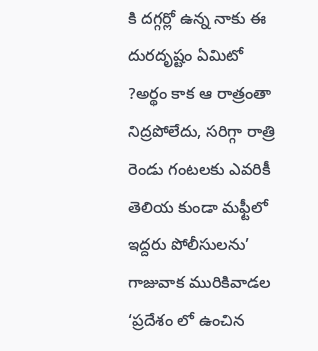కి దగ్గర్లో ఉన్న నాకు ఈ దురదృష్టం ఏమిటో ?అర్థం కాక ఆ రాత్రంతా నిద్రపోలేదు, సరిగ్గా రాత్రి రెండు గంటలకు ఎవరికీ తెలియ కుండా మఫ్టీలో ఇద్దరు పోలీసులను’ గాజువాక మురికివాడల ‘ప్రదేశం లో ఉంచిన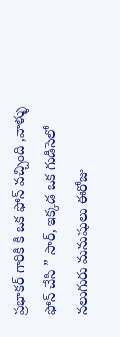ప్రభాకర్ గారికి కి ఒక ఫోన్ వచ్చింది ,వాళ్ళు ఫోన్ చేసి ” సార్, ఇక్కడ ఒక గుడిసెలో నలుగురు మనుషులు ఈరోజు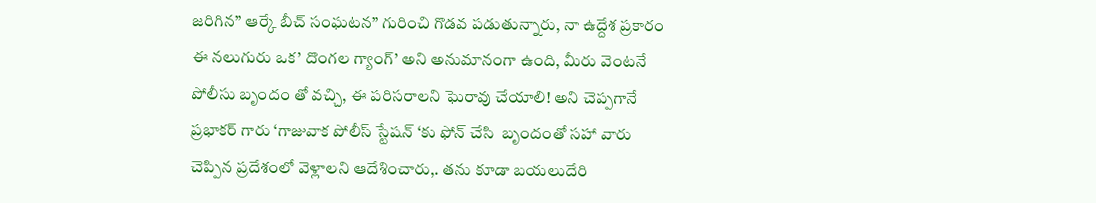జరిగిన” ఆర్కే బీచ్ సంఘటన” గురించి గొడవ పడుతున్నారు, నా ఉద్దేశ ప్రకారం ఈ నలుగురు ఒక’ దొంగల గ్యాంగ్’ అని అనుమానంగా ఉంది, మీరు వెంటనే పోలీసు బృందం తో వచ్చి, ఈ పరిసరాలని ఘెరావు చేయాలి! అని చెప్పగానే ప్రభాకర్ గారు ‘గాజువాక పోలీస్ స్టేషన్ ‘కు ఫోన్ చేసి  బృందంతో సహా వారు చెప్పిన ప్రదేశంలో వెళ్లాలని ఆదేశించారు,. తను కూడా బయలుదేరి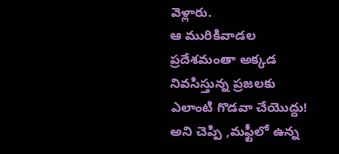వెళ్లారు.
ఆ మురికివాడల ప్రదేశమంతా అక్కడ నివసిస్తున్న ప్రజలకు ఎలాంటి గొడవా చేయొద్దు! అని చెప్పి ,మఫ్టీలో ఉన్న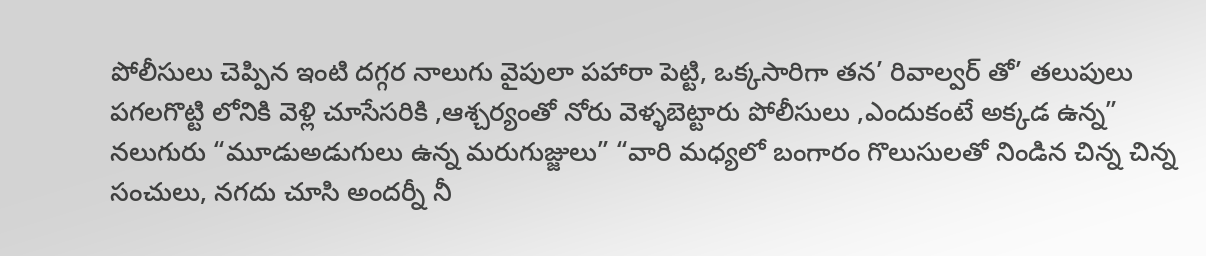పోలీసులు చెప్పిన ఇంటి దగ్గర నాలుగు వైపులా పహారా పెట్టి, ఒక్కసారిగా తన’ రివాల్వర్ తో’ తలుపులు పగలగొట్టి లోనికి వెళ్లి చూసేసరికి ,ఆశ్చర్యంతో నోరు వెళ్ళబెట్టారు పోలీసులు ,ఎందుకంటే అక్కడ ఉన్న” నలుగురు “మూడుఅడుగులు ఉన్న మరుగుజ్జులు” “వారి మధ్యలో బంగారం గొలుసులతో నిండిన చిన్న చిన్న సంచులు, నగదు చూసి అందర్నీ నీ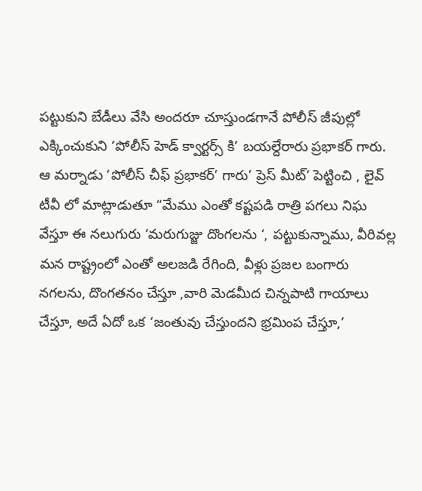పట్టుకుని బేడీలు వేసి అందరూ చూస్తుండగానే పోలీస్ జీపుల్లో ఎక్కించుకుని ‘పోలీస్ హెడ్ క్వార్టర్స్ కి’ బయల్దేరారు ప్రభాకర్ గారు.
ఆ మర్నాడు ‘పోలీస్ చీఫ్ ప్రభాకర్’ గారు’ ప్రెస్ మీట్’ పెట్టించి , లైవ్ టీవీ లో మాట్లాడుతూ “మేము ఎంతో కష్టపడి రాత్రి పగలు నిఘ వేస్తూ ఈ నలుగురు ‘మరుగుజ్జు దొంగలను ‘, పట్టుకున్నాము, వీరివల్ల మన రాష్ట్రంలో ఎంతో అలజడి రేగింది, వీళ్లు ప్రజల బంగారు నగలను, దొంగతనం చేస్తూ ,వారి మెడమీద చిన్నపాటి గాయాలు చేస్తూ, అదే ఏదో ఒక ‘జంతువు చేస్తుందని భ్రమింప చేస్తూ,’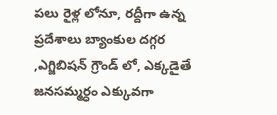పలు రైళ్ల లోనూ, రద్దీగా ఉన్న ప్రదేశాలు బ్యాంకుల దగ్గర ,ఎగ్జిబిషన్ గ్రౌండ్ లో, ఎక్కడైతే జనసమ్మర్ధం ఎక్కువగా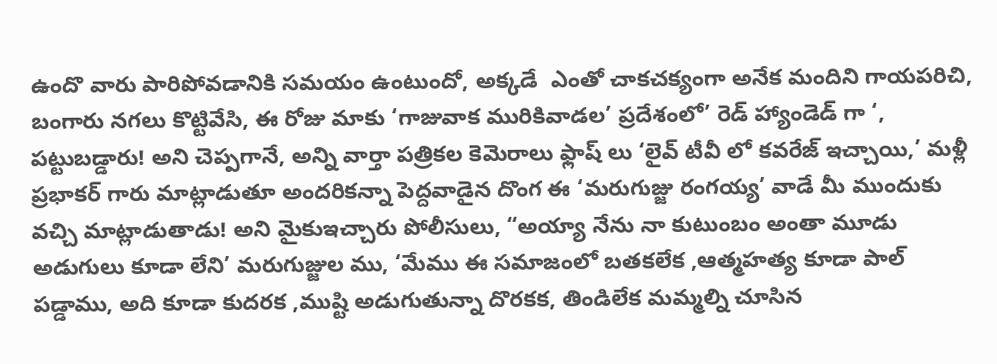ఉందొ వారు పారిపోవడానికి సమయం ఉంటుందో, అక్కడే  ఎంతో చాకచక్యంగా అనేక మందిని గాయపరిచి, బంగారు నగలు కొట్టివేసి, ఈ రోజు మాకు ‘గాజువాక మురికివాడల’ ప్రదేశంలో’ రెడ్ హ్యాండెడ్ గా ‘, పట్టుబడ్డారు! అని చెప్పగానే, అన్ని వార్తా పత్రికల కెమెరాలు ఫ్లాష్ లు ‘లైవ్ టీవీ లో కవరేజ్ ఇచ్చాయి,’ మళ్లీ ప్రభాకర్ గారు మాట్లాడుతూ అందరికన్నా పెద్దవాడైన దొంగ ఈ ‘మరుగుజ్జు రంగయ్య’ వాడే మీ ముందుకు వచ్చి మాట్లాడుతాడు! అని మైకుఇచ్చారు పోలీసులు, “అయ్యా నేను నా కుటుంబం అంతా మూడు అడుగులు కూడా లేని’ మరుగుజ్జుల ము, ‘మేము ఈ సమాజంలో బతకలేక ,ఆత్మహత్య కూడా పాల్ పడ్డాము, అది కూడా కుదరక ,ముష్టి అడుగుతున్నా దొరకక, తిండిలేక మమ్మల్ని చూసిన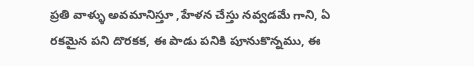ప్రతి వాళ్ళు అవమానిస్తూ ,హేళన చేస్తు నవ్వడమే గాని, ఏ రకమైన పని దొరకక, ఈ పాడు పనికి పూనుకొన్నము, ఈ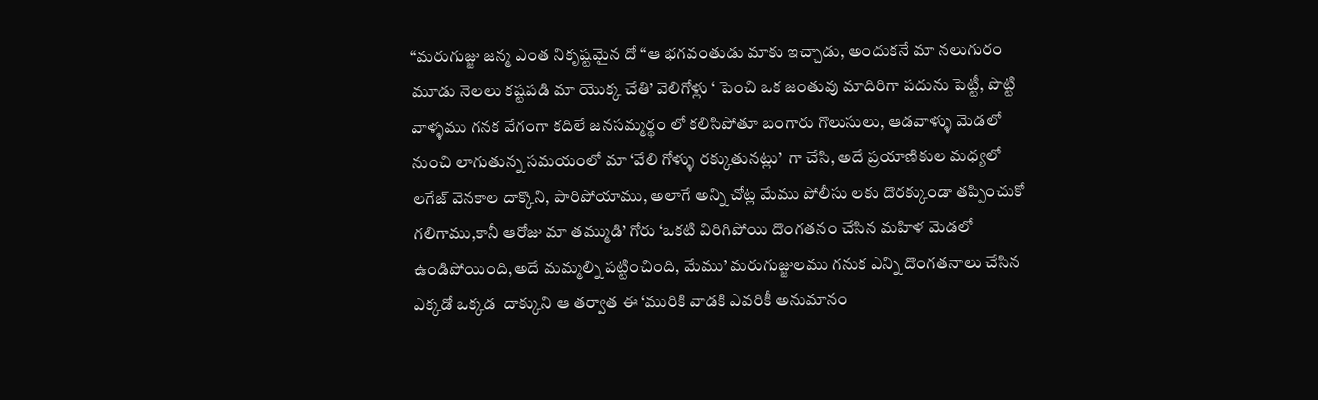“మరుగుజ్జు జన్మ ఎంత నికృష్టమైన దో “ఆ భగవంతుడు మాకు ఇచ్చాడు, అందుకనే మా నలుగురం మూడు నెలలు కష్టపడి మా యొక్క చేతి’ వెలిగోళ్లు ‘ పెంచి ఒక జంతువు మాదిరిగా పదును పెట్టీ, పొట్టి వాళ్ళము గనక వేగంగా కదిలే జనసమ్మర్థం లో కలిసిపోతూ బంగారు గొలుసులు, ఆడవాళ్ళు మెడలో నుంచి లాగుతున్న సమయంలో మా ‘వేలి గోళ్ళు రక్కుతునట్లు’  గా చేసి, అదే ప్రయాణికుల మధ్యలో లగేజ్ వెనకాల దాక్కొని, పారిపోయాము, అలాగే అన్ని చోట్ల మేము పోలీసు లకు దొరక్కుండా తప్పించుకో గలిగాము,కానీ ఆరోజు మా తమ్ముడి’ గోరు ‘ఒకటి విరిగిపోయి దొంగతనం చేసిన మహిళ మెడలో ఉండిపోయింది,అదే మమ్మల్ని పట్టించింది, మేము’ మరుగుజ్జులము గనుక ఎన్ని దొంగతనాలు చేసిన ఎక్కడో ఒక్కడ  దాక్కుని ఆ తర్వాత ఈ ‘మురికి వాడకి ఎవరికీ అనుమానం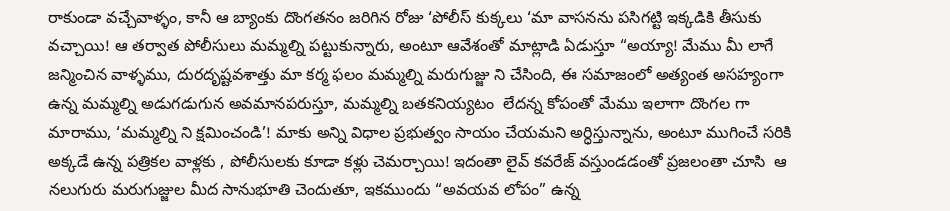రాకుండా వచ్చేవాళ్ళం, కానీ ఆ బ్యాంకు దొంగతనం జరిగిన రోజు ‘పోలీస్ కుక్కలు ‘మా వాసనను పసిగట్టి ఇక్కడికి తీసుకు వచ్చాయి! ఆ తర్వాత పోలీసులు మమ్మల్ని పట్టుకున్నారు, అంటూ ఆవేశంతో మాట్లాడి ఏడుస్తూ “అయ్యా! మేము మీ లాగే జన్మించిన వాళ్ళము, దురదృష్టవశాత్తు మా కర్మ ఫలం మమ్మల్ని మరుగుజ్జు ని చేసింది, ఈ సమాజంలో అత్యంత అసహ్యంగా ఉన్న మమ్మల్ని అడుగడుగున అవమానపరుస్తూ, మమ్మల్ని బతకనియ్యటం  లేదన్న కోపంతో మేము ఇలాగా దొంగల గా మారాము, ‘మమ్మల్ని ని క్షమించండి’! మాకు అన్ని విధాల ప్రభుత్వం సాయం చేయమని అర్ధిస్తున్నాను, అంటూ ముగించే సరికి అక్కడే ఉన్న పత్రికల వాళ్లకు , పోలీసులకు కూడా కళ్లు చెమర్చాయి! ఇదంతా లైవ్ కవరేజ్ వస్తుండడంతో ప్రజలంతా చూసి  ఆ నలుగురు మరుగుజ్జుల మీద సానుభూతి చెందుతూ, ఇకముందు “అవయవ లోపం” ఉన్న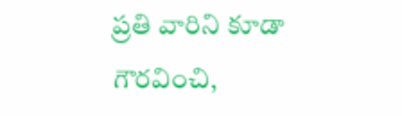ప్రతి వారిని కూడా గౌరవించి,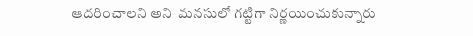ఆదరించాలని అని  మనసులో గట్టిగా నిర్ణయించుకున్నారు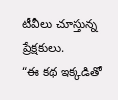టీవీలు చూస్తున్న ప్రేక్షకులు.
“ఈ కథ ఇక్కడితో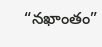“నఖాంతం”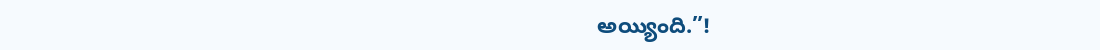అయ్యింది.”!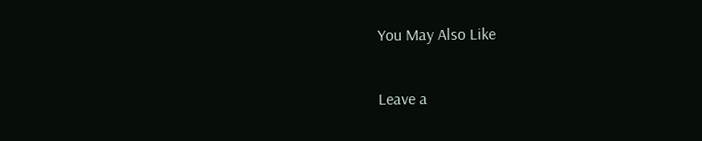You May Also Like

Leave a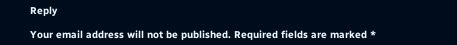Reply

Your email address will not be published. Required fields are marked *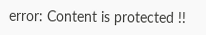error: Content is protected !!